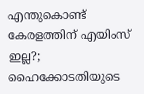എന്തുകൊണ്ട് കേരളത്തിന് എയിംസ് ഇല്ല?; ഹൈക്കോടതിയുടെ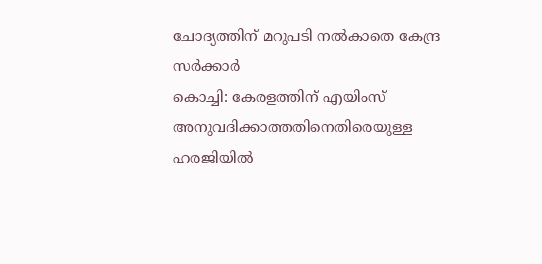ചോദ്യത്തിന് മറുപടി നൽകാതെ കേന്ദ്ര സർക്കാർ
കൊച്ചി: കേരളത്തിന് എയിംസ് അനുവദിക്കാത്തതിനെതിരെയുള്ള ഹരജിയിൽ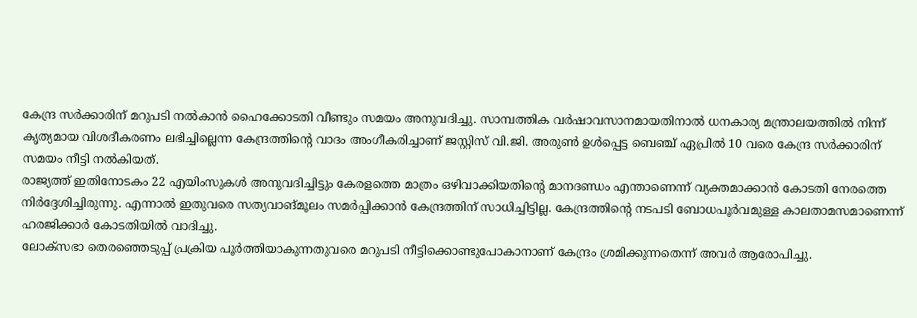കേന്ദ്ര സർക്കാരിന് മറുപടി നൽകാൻ ഹൈക്കോടതി വീണ്ടും സമയം അനുവദിച്ചു. സാമ്പത്തിക വർഷാവസാനമായതിനാൽ ധനകാര്യ മന്ത്രാലയത്തിൽ നിന്ന് കൃത്യമായ വിശദീകരണം ലഭിച്ചില്ലെന്ന കേന്ദ്രത്തിന്റെ വാദം അംഗീകരിച്ചാണ് ജസ്റ്റിസ് വി.ജി. അരുൺ ഉൾപ്പെട്ട ബെഞ്ച് ഏപ്രിൽ 10 വരെ കേന്ദ്ര സർക്കാരിന് സമയം നീട്ടി നൽകിയത്.
രാജ്യത്ത് ഇതിനോടകം 22 എയിംസുകൾ അനുവദിച്ചിട്ടും കേരളത്തെ മാത്രം ഒഴിവാക്കിയതിന്റെ മാനദണ്ഡം എന്താണെന്ന് വ്യക്തമാക്കാൻ കോടതി നേരത്തെ നിർദ്ദേശിച്ചിരുന്നു. എന്നാൽ ഇതുവരെ സത്യവാങ്മൂലം സമർപ്പിക്കാൻ കേന്ദ്രത്തിന് സാധിച്ചിട്ടില്ല. കേന്ദ്രത്തിന്റെ നടപടി ബോധപൂർവമുള്ള കാലതാമസമാണെന്ന് ഹരജിക്കാർ കോടതിയിൽ വാദിച്ചു.
ലോക്സഭാ തെരഞ്ഞെടുപ്പ് പ്രക്രിയ പൂർത്തിയാകുന്നതുവരെ മറുപടി നീട്ടിക്കൊണ്ടുപോകാനാണ് കേന്ദ്രം ശ്രമിക്കുന്നതെന്ന് അവർ ആരോപിച്ചു.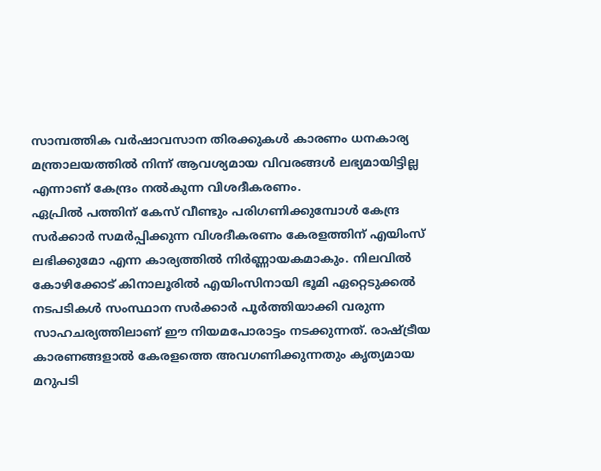സാമ്പത്തിക വർഷാവസാന തിരക്കുകൾ കാരണം ധനകാര്യ മന്ത്രാലയത്തിൽ നിന്ന് ആവശ്യമായ വിവരങ്ങൾ ലഭ്യമായിട്ടില്ല എന്നാണ് കേന്ദ്രം നൽകുന്ന വിശദീകരണം.
ഏപ്രിൽ പത്തിന് കേസ് വീണ്ടും പരിഗണിക്കുമ്പോൾ കേന്ദ്ര സർക്കാർ സമർപ്പിക്കുന്ന വിശദീകരണം കേരളത്തിന് എയിംസ് ലഭിക്കുമോ എന്ന കാര്യത്തിൽ നിർണ്ണായകമാകും. നിലവിൽ കോഴിക്കോട് കിനാലൂരിൽ എയിംസിനായി ഭൂമി ഏറ്റെടുക്കൽ നടപടികൾ സംസ്ഥാന സർക്കാർ പൂർത്തിയാക്കി വരുന്ന സാഹചര്യത്തിലാണ് ഈ നിയമപോരാട്ടം നടക്കുന്നത്. രാഷ്ട്രീയ കാരണങ്ങളാൽ കേരളത്തെ അവഗണിക്കുന്നതും കൃത്യമായ മറുപടി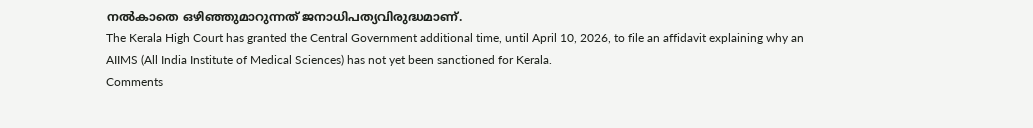നൽകാതെ ഒഴിഞ്ഞുമാറുന്നത് ജനാധിപത്യവിരുദ്ധമാണ്.
The Kerala High Court has granted the Central Government additional time, until April 10, 2026, to file an affidavit explaining why an AIIMS (All India Institute of Medical Sciences) has not yet been sanctioned for Kerala.
Comments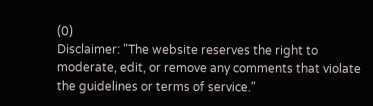(0)
Disclaimer: "The website reserves the right to moderate, edit, or remove any comments that violate the guidelines or terms of service."